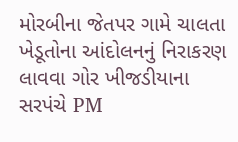મોરબીના જેતપર ગામે ચાલતા ખેડૂતોના આંદોલનનું નિરાકરણ લાવવા ગોર ખીજડીયાના સરપંચે PM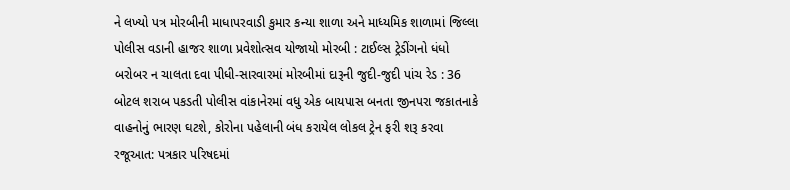ને લખ્યો પત્ર મોરબીની માધાપરવાડી કુમાર કન્યા શાળા અને માધ્યમિક શાળામાં જિલ્લા પોલીસ વડાની હાજર શાળા પ્રવેશોત્સવ યોજાયો મોરબી : ટાઈલ્સ ટ્રેડીંગનો ધંધો બરોબર ન ચાલતા દવા પીધી-સારવારમાં મોરબીમાં દારૂની જુદી-જુદી પાંચ રેડ : 36 બોટલ શરાબ પકડતી પોલીસ વાંકાનેરમાં વધુ એક બાયપાસ બનતા જીનપરા જકાતનાકે વાહનોનું ભારણ ઘટશે, કોરોના પહેલાની બંધ કરાયેલ લોકલ ટ્રેન ફરી શરૂ કરવા રજૂઆત: પત્રકાર પરિષદમાં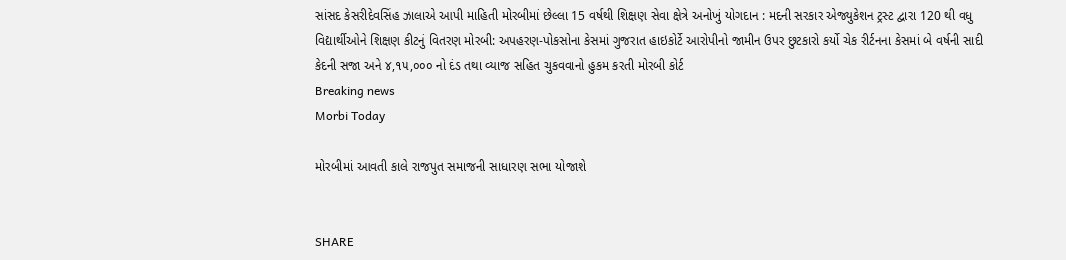સાંસદ કેસરીદેવસિંહ ઝાલાએ આપી માહિતી મોરબીમાં છેલ્લા 15 વર્ષથી શિક્ષણ સેવા ક્ષેત્રે અનોખું યોગદાન : મદની સરકાર એજ્યુકેશન ટ્રસ્ટ દ્વારા 120 થી વધુ વિદ્યાર્થીઓને શિક્ષણ કીટનું વિતરણ મોરબી: અપહરણ-પોકસોના કેસમાં ગુજરાત હાઇકોર્ટે આરોપીનો જામીન ઉપર છુટકારો કર્યો ચેક રીર્ટનના કેસમાં બે વર્ષની સાદી કેદની સજા અને ૪,૧૫,૦૦૦ નો દંડ તથા વ્યાજ સહિત ચુકવવાનો હુકમ કરતી મોરબી કોર્ટ
Breaking news
Morbi Today

મોરબીમાં આવતી કાલે રાજપુત સમાજની સાધારણ સભા યોજાશે


SHARE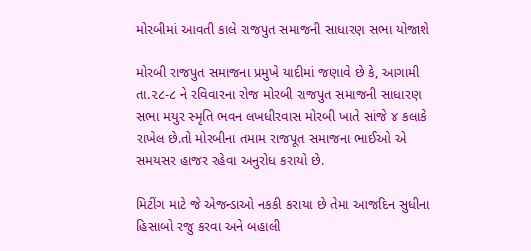મોરબીમાં આવતી કાલે રાજપુત સમાજની સાધારણ સભા યોજાશે

મોરબી રાજપુત સમાજના પ્રમુખે યાદીમાં જણાવે છે કે, આગામી તા.૨૮-૮ ને રવિવારના રોજ મોરબી રાજપુત સમાજની સાધારણ સભા મયુર સ્મૃતિ ભવન લખધીરવાસ મોરબી ખાતે સાંજે ૪ કલાકે રાખેલ છે.તો મોરબીના તમામ રાજપૂત સમાજના ભાઈઓ એ સમયસર હાજર રહેવા અનુરોધ કરાયો છે.

મિટીંગ માટે જે એજન્ડાઓ નકકી કરાયા છે તેમા આજદિન સુધીના હિસાબો રજુ કરવા અને બહાલી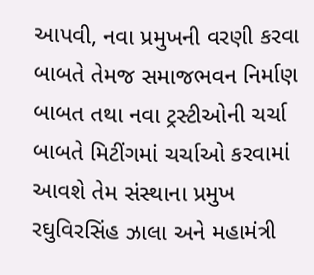આપવી, નવા પ્રમુખની વરણી કરવા બાબતે તેમજ સમાજભવન નિર્માણ બાબત તથા નવા ટ્રસ્ટીઓની ચર્ચા બાબતે મિટીંગમાં ચર્ચાઓ કરવામાં આવશે તેમ સંસ્થાના પ્રમુખ રઘુવિરસિંહ ઝાલા અને મહામંત્રી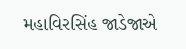મહાવિરસિંહ જાડેજાએ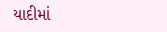યાદીમાં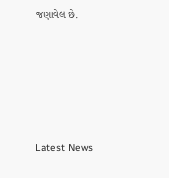જણાવેલ છે.






Latest News